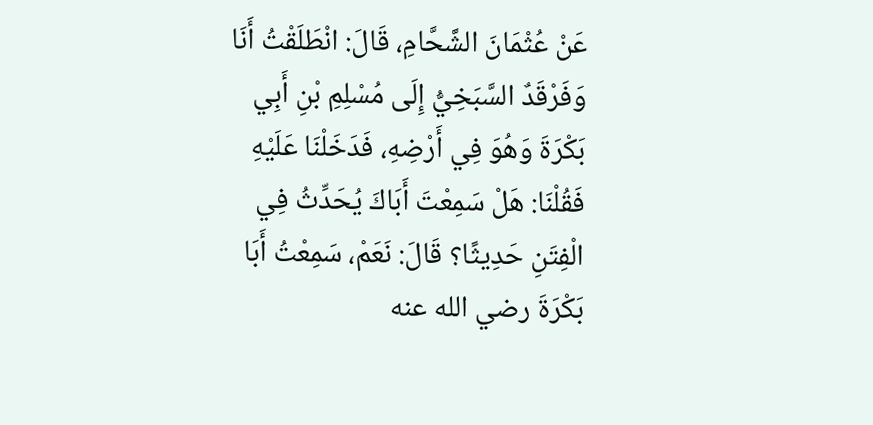عَنْ عُثْمَانَ الشَّحَّامِ، قَالَ: انْطَلَقْتُ أَنَا وَفَرْقَدٌ السَّبَخِيُّ إِلَى مُسْلِمِ بْنِ أَبِي بَكْرَةَ وَهُوَ فِي أَرْضِهِ، فَدَخَلْنَا عَلَيْهِ فَقُلْنَا: هَلْ سَمِعْتَ أَبَاكَ يُحَدِّثُ فِي الْفِتَنِ حَدِيثًا؟ قَالَ: نَعَمْ، سَمِعْتُ أَبَا بَكْرَةَ رضي الله عنه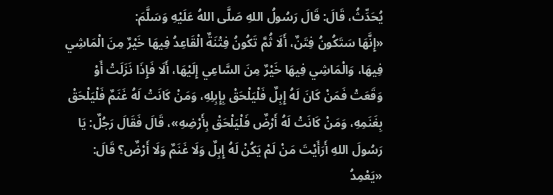يُحَدِّثُ، قَالَ: قَالَ رَسُولُ اللهِ صَلَّى اللهُ عَلَيْهِ وَسَلَّمَ:
«إِنَّهَا سَتَكُونُ فِتَنٌ، أَلَا ثُمَّ تَكُونُ فِتْنَةٌ الْقَاعِدُ فِيهَا خَيْرٌ مِنَ الْمَاشِي فِيهَا، وَالْمَاشِي فِيهَا خَيْرٌ مِنَ السَّاعِي إِلَيْهَا، أَلَا فَإِذَا نَزَلَتْ أَوْ وَقَعَتْ فَمَنْ كَانَ لَهُ إِبِلٌ فَلْيَلْحَقْ بِإِبِلِهِ، وَمَنْ كَانَتْ لَهُ غَنَمٌ فَلْيَلْحَقْ بِغَنَمِهِ، وَمَنْ كَانَتْ لَهُ أَرْضٌ فَلْيَلْحَقْ بِأَرْضِهِ»، قَالَ فَقَالَ رَجُلٌ: يَا رَسُولَ اللهِ أَرَأَيْتَ مَنْ لَمْ يَكُنْ لَهُ إِبِلٌ وَلَا غَنَمٌ وَلَا أَرْضٌ؟ قَالَ: «يَعْمِدُ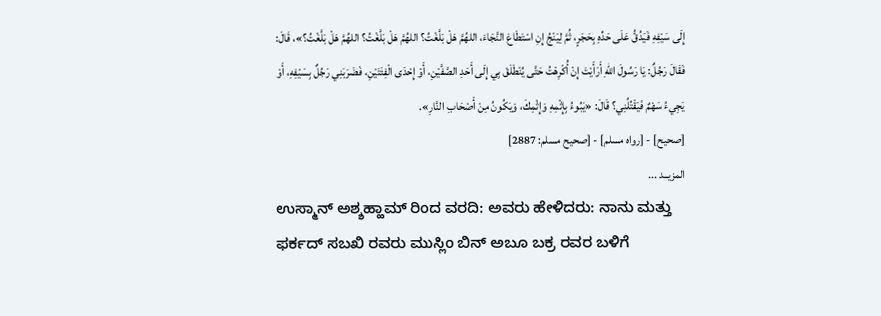إِلَى سَيْفِهِ فَيَدُقُّ عَلَى حَدِّهِ بِحَجَرٍ، ثُمَّ لِيَنْجُ إِنِ اسْتَطَاعَ النَّجَاءَ، اللهُمَّ هَلْ بَلَّغْتُ؟ اللهُمَّ هَلْ بَلَّغْتُ؟ اللهُمَّ هَلْ بَلَّغْتُ؟»، قَالَ: فَقَالَ رَجُلٌ: يَا رَسُولَ اللهِ أَرَأَيْتَ إِنْ أُكْرِهْتُ حَتَّى يُنْطَلَقَ بِي إِلَى أَحَدِ الصَّفَّيْنِ، أَوْ إِحْدَى الْفِئَتَيْنِ، فَضَرَبَنِي رَجُلٌ بِسَيْفِهِ، أَوْ يَجِيءُ سَهْمٌ فَيَقْتُلُنِي؟ قَالَ: «يَبُوءُ بِإِثْمِهِ وَإِثْمِكَ، وَيَكُونُ مِنْ أَصْحَابِ النَّارِ».
[صحيح] - [رواه مسلم] - [صحيح مسلم: 2887]
المزيــد ...
ಉಸ್ಮಾನ್ ಅಶ್ಶಹ್ಹಾಮ್ ರಿಂದ ವರದಿ: ಅವರು ಹೇಳಿದರು: ನಾನು ಮತ್ತು ಫರ್ಕದ್ ಸಬಖಿ ರವರು ಮುಸ್ಲಿಂ ಬಿನ್ ಅಬೂ ಬಕ್ರ ರವರ ಬಳಿಗೆ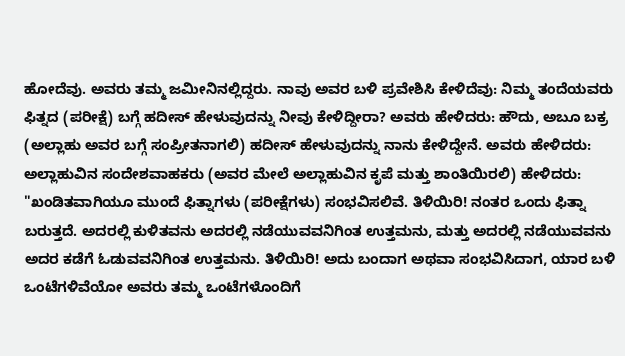ಹೋದೆವು. ಅವರು ತಮ್ಮ ಜಮೀನಿನಲ್ಲಿದ್ದರು. ನಾವು ಅವರ ಬಳಿ ಪ್ರವೇಶಿಸಿ ಕೇಳಿದೆವು: ನಿಮ್ಮ ತಂದೆಯವರು ಫಿತ್ನದ (ಪರೀಕ್ಷೆ) ಬಗ್ಗೆ ಹದೀಸ್ ಹೇಳುವುದನ್ನು ನೀವು ಕೇಳಿದ್ದೀರಾ? ಅವರು ಹೇಳಿದರು: ಹೌದು, ಅಬೂ ಬಕ್ರ (ಅಲ್ಲಾಹು ಅವರ ಬಗ್ಗೆ ಸಂಪ್ರೀತನಾಗಲಿ) ಹದೀಸ್ ಹೇಳುವುದನ್ನು ನಾನು ಕೇಳಿದ್ದೇನೆ. ಅವರು ಹೇಳಿದರು: ಅಲ್ಲಾಹುವಿನ ಸಂದೇಶವಾಹಕರು (ಅವರ ಮೇಲೆ ಅಲ್ಲಾಹುವಿನ ಕೃಪೆ ಮತ್ತು ಶಾಂತಿಯಿರಲಿ) ಹೇಳಿದರು:
"ಖಂಡಿತವಾಗಿಯೂ ಮುಂದೆ ಫಿತ್ನಾಗಳು (ಪರೀಕ್ಷೆಗಳು) ಸಂಭವಿಸಲಿವೆ. ತಿಳಿಯಿರಿ! ನಂತರ ಒಂದು ಫಿತ್ನಾ ಬರುತ್ತದೆ. ಅದರಲ್ಲಿ ಕುಳಿತವನು ಅದರಲ್ಲಿ ನಡೆಯುವವನಿಗಿಂತ ಉತ್ತಮನು, ಮತ್ತು ಅದರಲ್ಲಿ ನಡೆಯುವವನು ಅದರ ಕಡೆಗೆ ಓಡುವವನಿಗಿಂತ ಉತ್ತಮನು. ತಿಳಿಯಿರಿ! ಅದು ಬಂದಾಗ ಅಥವಾ ಸಂಭವಿಸಿದಾಗ, ಯಾರ ಬಳಿ ಒಂಟೆಗಳಿವೆಯೋ ಅವರು ತಮ್ಮ ಒಂಟೆಗಳೊಂದಿಗೆ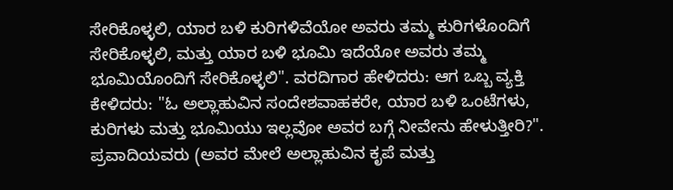ಸೇರಿಕೊಳ್ಳಲಿ, ಯಾರ ಬಳಿ ಕುರಿಗಳಿವೆಯೋ ಅವರು ತಮ್ಮ ಕುರಿಗಳೊಂದಿಗೆ ಸೇರಿಕೊಳ್ಳಲಿ, ಮತ್ತು ಯಾರ ಬಳಿ ಭೂಮಿ ಇದೆಯೋ ಅವರು ತಮ್ಮ ಭೂಮಿಯೊಂದಿಗೆ ಸೇರಿಕೊಳ್ಳಲಿ". ವರದಿಗಾರ ಹೇಳಿದರು: ಆಗ ಒಬ್ಬ ವ್ಯಕ್ತಿ ಕೇಳಿದರು: "ಓ ಅಲ್ಲಾಹುವಿನ ಸಂದೇಶವಾಹಕರೇ, ಯಾರ ಬಳಿ ಒಂಟೆಗಳು, ಕುರಿಗಳು ಮತ್ತು ಭೂಮಿಯು ಇಲ್ಲವೋ ಅವರ ಬಗ್ಗೆ ನೀವೇನು ಹೇಳುತ್ತೀರಿ?". ಪ್ರವಾದಿಯವರು (ಅವರ ಮೇಲೆ ಅಲ್ಲಾಹುವಿನ ಕೃಪೆ ಮತ್ತು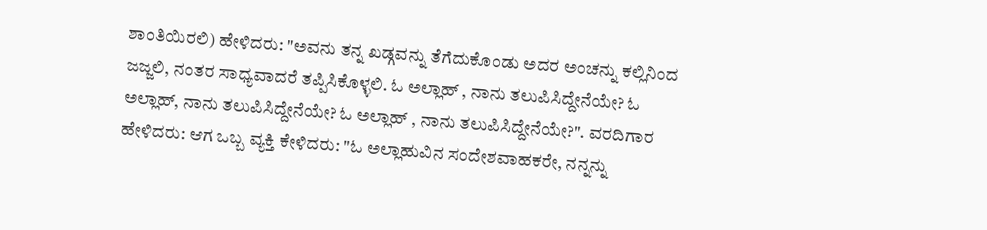ಶಾಂತಿಯಿರಲಿ) ಹೇಳಿದರು: "ಅವನು ತನ್ನ ಖಡ್ಗವನ್ನು ತೆಗೆದುಕೊಂಡು ಅದರ ಅಂಚನ್ನು ಕಲ್ಲಿನಿಂದ ಜಜ್ಜಲಿ, ನಂತರ ಸಾಧ್ಯವಾದರೆ ತಪ್ಪಿಸಿಕೊಳ್ಳಲಿ. ಓ ಅಲ್ಲಾಹ್ , ನಾನು ತಲುಪಿಸಿದ್ದೇನೆಯೇ? ಓ ಅಲ್ಲಾಹ್, ನಾನು ತಲುಪಿಸಿದ್ದೇನೆಯೇ? ಓ ಅಲ್ಲಾಹ್ , ನಾನು ತಲುಪಿಸಿದ್ದೇನೆಯೇ?". ವರದಿಗಾರ ಹೇಳಿದರು: ಆಗ ಒಬ್ಬ ವ್ಯಕ್ತಿ ಕೇಳಿದರು: "ಓ ಅಲ್ಲಾಹುವಿನ ಸಂದೇಶವಾಹಕರೇ, ನನ್ನನ್ನು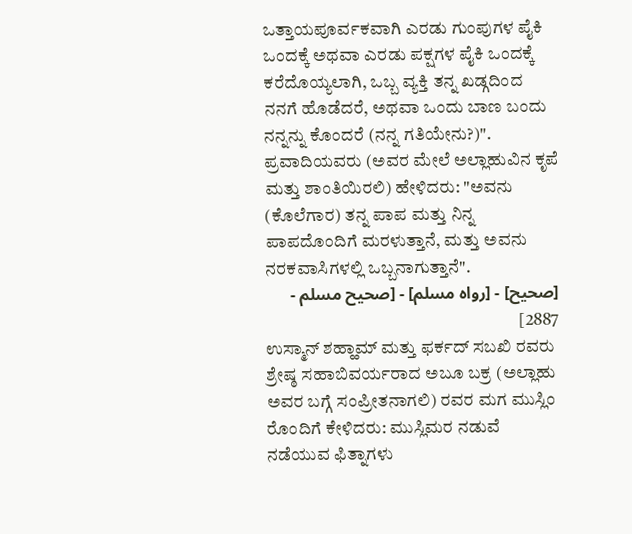ಒತ್ತಾಯಪೂರ್ವಕವಾಗಿ ಎರಡು ಗುಂಪುಗಳ ಪೈಕಿ ಒಂದಕ್ಕೆ ಅಥವಾ ಎರಡು ಪಕ್ಷಗಳ ಪೈಕಿ ಒಂದಕ್ಕೆ ಕರೆದೊಯ್ಯಲಾಗಿ, ಒಬ್ಬ ವ್ಯಕ್ತಿ ತನ್ನ ಖಡ್ಗದಿಂದ ನನಗೆ ಹೊಡೆದರೆ, ಅಥವಾ ಒಂದು ಬಾಣ ಬಂದು ನನ್ನನ್ನು ಕೊಂದರೆ (ನನ್ನ ಗತಿಯೇನು?)". ಪ್ರವಾದಿಯವರು (ಅವರ ಮೇಲೆ ಅಲ್ಲಾಹುವಿನ ಕೃಪೆ ಮತ್ತು ಶಾಂತಿಯಿರಲಿ) ಹೇಳಿದರು: "ಅವನು (ಕೊಲೆಗಾರ) ತನ್ನ ಪಾಪ ಮತ್ತು ನಿನ್ನ ಪಾಪದೊಂದಿಗೆ ಮರಳುತ್ತಾನೆ, ಮತ್ತು ಅವನು ನರಕವಾಸಿಗಳಲ್ಲಿ ಒಬ್ಬನಾಗುತ್ತಾನೆ".
[صحيح] - [رواه مسلم] - [صحيح مسلم - 2887]
ಉಸ್ಮಾನ್ ಶಹ್ಹಾಮ್ ಮತ್ತು ಫರ್ಕದ್ ಸಬಖಿ ರವರು ಶ್ರೇಷ್ಠ ಸಹಾಬಿವರ್ಯರಾದ ಅಬೂ ಬಕ್ರ (ಅಲ್ಲಾಹು ಅವರ ಬಗ್ಗೆ ಸಂಪ್ರೀತನಾಗಲಿ) ರವರ ಮಗ ಮುಸ್ಲಿಂ ರೊಂದಿಗೆ ಕೇಳಿದರು: ಮುಸ್ಲಿಮರ ನಡುವೆ ನಡೆಯುವ ಫಿತ್ನಾಗಳು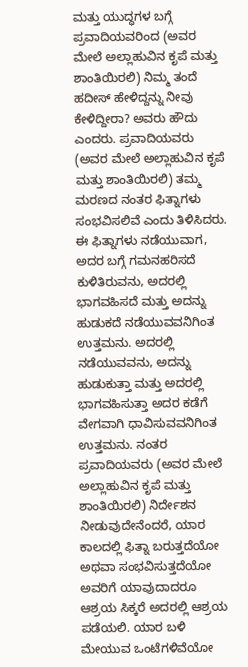ಮತ್ತು ಯುದ್ಧಗಳ ಬಗ್ಗೆ ಪ್ರವಾದಿಯವರಿಂದ (ಅವರ ಮೇಲೆ ಅಲ್ಲಾಹುವಿನ ಕೃಪೆ ಮತ್ತು ಶಾಂತಿಯಿರಲಿ) ನಿಮ್ಮ ತಂದೆ ಹದೀಸ್ ಹೇಳಿದ್ದನ್ನು ನೀವು ಕೇಳಿದ್ದೀರಾ? ಅವರು ಹೌದು ಎಂದರು. ಪ್ರವಾದಿಯವರು (ಅವರ ಮೇಲೆ ಅಲ್ಲಾಹುವಿನ ಕೃಪೆ ಮತ್ತು ಶಾಂತಿಯಿರಲಿ) ತಮ್ಮ ಮರಣದ ನಂತರ ಫಿತ್ನಾಗಳು ಸಂಭವಿಸಲಿವೆ ಎಂದು ತಿಳಿಸಿದರು. ಈ ಫಿತ್ನಾಗಳು ನಡೆಯುವಾಗ, ಅದರ ಬಗ್ಗೆ ಗಮನಹರಿಸದೆ ಕುಳಿತಿರುವನು, ಅದರಲ್ಲಿ ಭಾಗವಹಿಸದೆ ಮತ್ತು ಅದನ್ನು ಹುಡುಕದೆ ನಡೆಯುವವನಿಗಿಂತ ಉತ್ತಮನು. ಅದರಲ್ಲಿ ನಡೆಯುವವನು, ಅದನ್ನು ಹುಡುಕುತ್ತಾ ಮತ್ತು ಅದರಲ್ಲಿ ಭಾಗವಹಿಸುತ್ತಾ ಅದರ ಕಡೆಗೆ ವೇಗವಾಗಿ ಧಾವಿಸುವವನಿಗಿಂತ ಉತ್ತಮನು. ನಂತರ ಪ್ರವಾದಿಯವರು (ಅವರ ಮೇಲೆ ಅಲ್ಲಾಹುವಿನ ಕೃಪೆ ಮತ್ತು ಶಾಂತಿಯಿರಲಿ) ನಿರ್ದೇಶನ ನೀಡುವುದೇನೆಂದರೆ, ಯಾರ ಕಾಲದಲ್ಲಿ ಫಿತ್ನಾ ಬರುತ್ತದೆಯೋ ಅಥವಾ ಸಂಭವಿಸುತ್ತದೆಯೋ ಅವರಿಗೆ ಯಾವುದಾದರೂ ಆಶ್ರಯ ಸಿಕ್ಕರೆ ಅದರಲ್ಲಿ ಆಶ್ರಯ ಪಡೆಯಲಿ. ಯಾರ ಬಳಿ ಮೇಯುವ ಒಂಟೆಗಳಿವೆಯೋ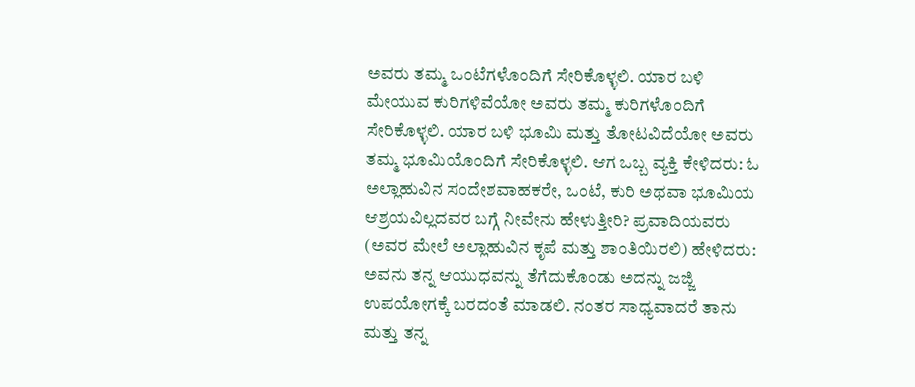ಅವರು ತಮ್ಮ ಒಂಟೆಗಳೊಂದಿಗೆ ಸೇರಿಕೊಳ್ಳಲಿ. ಯಾರ ಬಳಿ ಮೇಯುವ ಕುರಿಗಳಿವೆಯೋ ಅವರು ತಮ್ಮ ಕುರಿಗಳೊಂದಿಗೆ ಸೇರಿಕೊಳ್ಳಲಿ. ಯಾರ ಬಳಿ ಭೂಮಿ ಮತ್ತು ತೋಟವಿದೆಯೋ ಅವರು ತಮ್ಮ ಭೂಮಿಯೊಂದಿಗೆ ಸೇರಿಕೊಳ್ಳಲಿ. ಆಗ ಒಬ್ಬ ವ್ಯಕ್ತಿ ಕೇಳಿದರು: ಓ ಅಲ್ಲಾಹುವಿನ ಸಂದೇಶವಾಹಕರೇ, ಒಂಟೆ, ಕುರಿ ಅಥವಾ ಭೂಮಿಯ ಆಶ್ರಯವಿಲ್ಲದವರ ಬಗ್ಗೆ ನೀವೇನು ಹೇಳುತ್ತೀರಿ? ಪ್ರವಾದಿಯವರು (ಅವರ ಮೇಲೆ ಅಲ್ಲಾಹುವಿನ ಕೃಪೆ ಮತ್ತು ಶಾಂತಿಯಿರಲಿ) ಹೇಳಿದರು: ಅವನು ತನ್ನ ಆಯುಧವನ್ನು ತೆಗೆದುಕೊಂಡು ಅದನ್ನು ಜಜ್ಜಿ ಉಪಯೋಗಕ್ಕೆ ಬರದಂತೆ ಮಾಡಲಿ. ನಂತರ ಸಾಧ್ಯವಾದರೆ ತಾನು ಮತ್ತು ತನ್ನ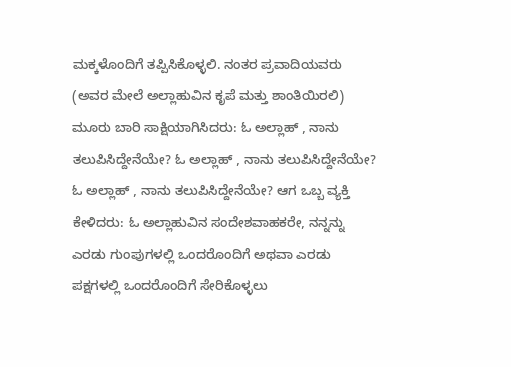ಮಕ್ಕಳೊಂದಿಗೆ ತಪ್ಪಿಸಿಕೊಳ್ಳಲಿ. ನಂತರ ಪ್ರವಾದಿಯವರು (ಅವರ ಮೇಲೆ ಅಲ್ಲಾಹುವಿನ ಕೃಪೆ ಮತ್ತು ಶಾಂತಿಯಿರಲಿ) ಮೂರು ಬಾರಿ ಸಾಕ್ಷಿಯಾಗಿಸಿದರು: ಓ ಅಲ್ಲಾಹ್ , ನಾನು ತಲುಪಿಸಿದ್ದೇನೆಯೇ? ಓ ಅಲ್ಲಾಹ್ , ನಾನು ತಲುಪಿಸಿದ್ದೇನೆಯೇ? ಓ ಅಲ್ಲಾಹ್ , ನಾನು ತಲುಪಿಸಿದ್ದೇನೆಯೇ? ಆಗ ಒಬ್ಬ ವ್ಯಕ್ತಿ ಕೇಳಿದರು: ಓ ಅಲ್ಲಾಹುವಿನ ಸಂದೇಶವಾಹಕರೇ, ನನ್ನನ್ನು ಎರಡು ಗುಂಪುಗಳಲ್ಲಿ ಒಂದರೊಂದಿಗೆ ಅಥವಾ ಎರಡು ಪಕ್ಷಗಳಲ್ಲಿ ಒಂದರೊಂದಿಗೆ ಸೇರಿಕೊಳ್ಳಲು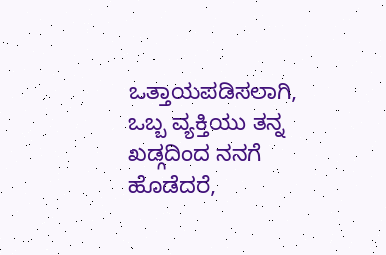ಒತ್ತಾಯಪಡಿಸಲಾಗಿ, ಒಬ್ಬ ವ್ಯಕ್ತಿಯು ತನ್ನ ಖಡ್ಗದಿಂದ ನನಗೆ ಹೊಡೆದರೆ,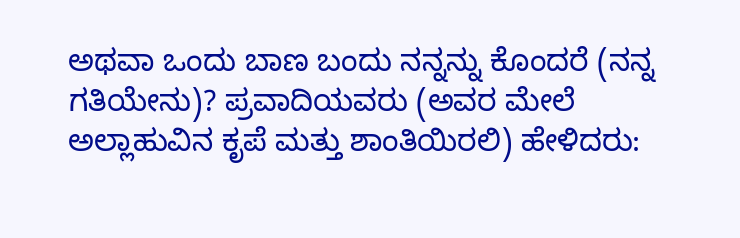ಅಥವಾ ಒಂದು ಬಾಣ ಬಂದು ನನ್ನನ್ನು ಕೊಂದರೆ (ನನ್ನ ಗತಿಯೇನು)? ಪ್ರವಾದಿಯವರು (ಅವರ ಮೇಲೆ ಅಲ್ಲಾಹುವಿನ ಕೃಪೆ ಮತ್ತು ಶಾಂತಿಯಿರಲಿ) ಹೇಳಿದರು: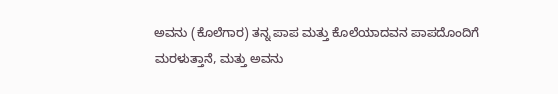ಅವನು (ಕೊಲೆಗಾರ) ತನ್ನ ಪಾಪ ಮತ್ತು ಕೊಲೆಯಾದವನ ಪಾಪದೊಂದಿಗೆ ಮರಳುತ್ತಾನೆ, ಮತ್ತು ಅವನು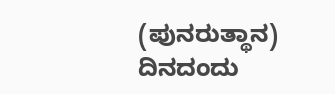(ಪುನರುತ್ಥಾನ) ದಿನದಂದು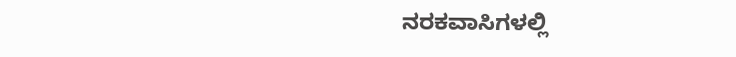ನರಕವಾಸಿಗಳಲ್ಲಿ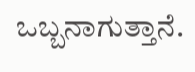ಒಬ್ಬನಾಗುತ್ತಾನೆ.